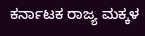ಕರ್ನಾಟಕ ರಾಜ್ಯ ಮಕ್ಕಳ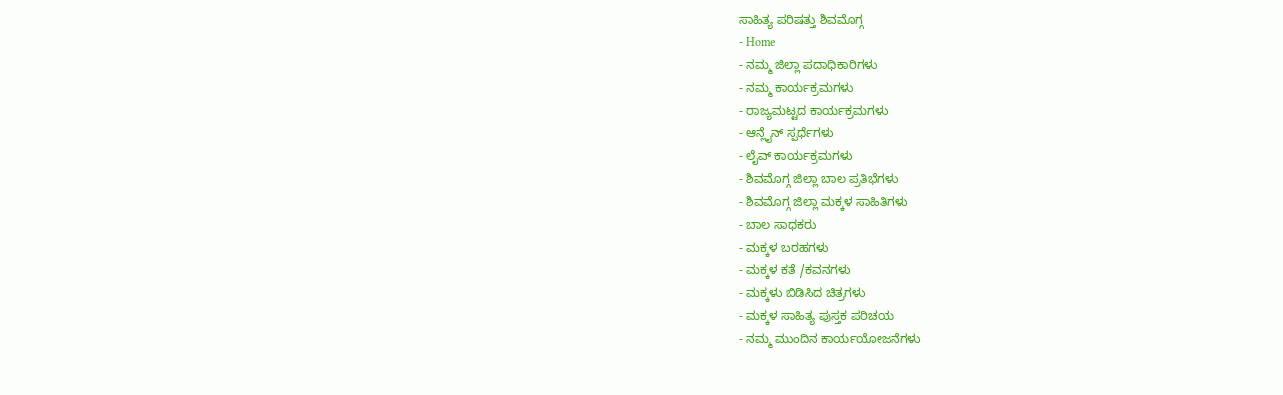ಸಾಹಿತ್ಯ ಪರಿಷತ್ತು ಶಿವಮೊಗ್ಗ
- Home
- ನಮ್ಮ ಜಿಲ್ಲಾ ಪದಾಧಿಕಾರಿಗಳು
- ನಮ್ಮ ಕಾರ್ಯಕ್ರಮಗಳು
- ರಾಜ್ಯಮಟ್ಟದ ಕಾರ್ಯಕ್ರಮಗಳು
- ಆನ್ಲೈನ್ ಸ್ಪರ್ಧೆಗಳು
- ಲೈವ್ ಕಾರ್ಯಕ್ರಮಗಳು
- ಶಿವಮೊಗ್ಗ ಜಿಲ್ಲಾ ಬಾಲ ಪ್ರತಿಭೆಗಳು
- ಶಿವಮೊಗ್ಗ ಜಿಲ್ಲಾ ಮಕ್ಕಳ ಸಾಹಿತಿಗಳು
- ಬಾಲ ಸಾಧಕರು
- ಮಕ್ಕಳ ಬರಹಗಳು
- ಮಕ್ಕಳ ಕತೆ /ಕವನಗಳು
- ಮಕ್ಕಳು ಬಿಡಿಸಿದ ಚಿತ್ರಗಳು
- ಮಕ್ಕಳ ಸಾಹಿತ್ಯ ಪುಸ್ತಕ ಪರಿಚಯ
- ನಮ್ಮ ಮುಂದಿನ ಕಾರ್ಯಯೋಜನೆಗಳು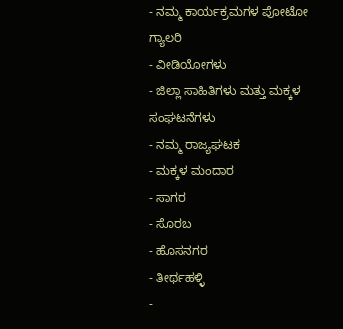- ನಮ್ಮ ಕಾರ್ಯಕ್ರಮಗಳ ಪೋಟೋ ಗ್ಯಾಲರಿ
- ವೀಡಿಯೋಗಳು
- ಜಿಲ್ಲಾ ಸಾಹಿತಿಗಳು ಮತ್ತು ಮಕ್ಕಳ ಸಂಘಟನೆಗಳು
- ನಮ್ಮ ರಾಜ್ಯಘಟಕ
- ಮಕ್ಕಳ ಮಂದಾರ
- ಸಾಗರ
- ಸೊರಬ
- ಹೊಸನಗರ
- ತೀರ್ಥಹಳ್ಳಿ
-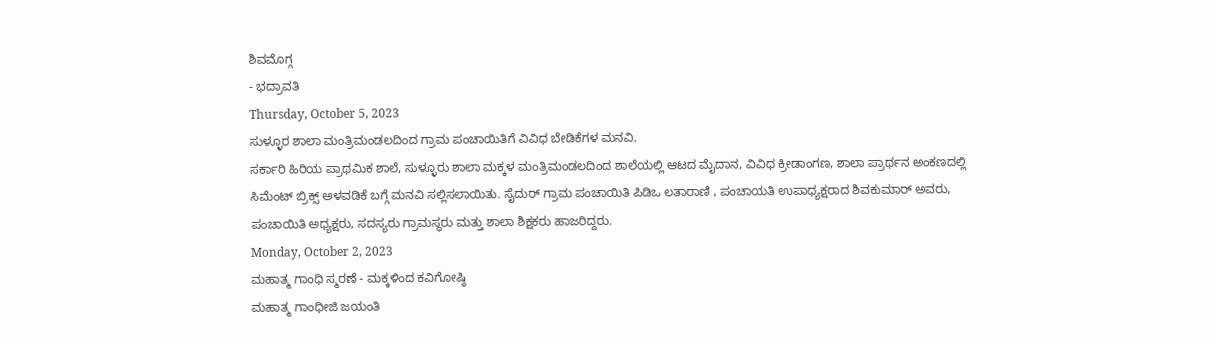ಶಿವಮೊಗ್ಗ
- ಭದ್ರಾವತಿ
Thursday, October 5, 2023
ಸುಳ್ಳೂರ ಶಾಲಾ ಮಂತ್ರಿಮಂಡಲದಿಂದ ಗ್ರಾಮ ಪಂಚಾಯಿತಿಗೆ ವಿವಿಧ ಬೇಡಿಕೆಗಳ ಮನವಿ.
ಸರ್ಕಾರಿ ಹಿರಿಯ ಪ್ರಾಥಮಿಕ ಶಾಲೆ, ಸುಳ್ಳೂರು ಶಾಲಾ ಮಕ್ಕಳ ಮಂತ್ರಿಮಂಡಲದಿಂದ ಶಾಲೆಯಲ್ಲಿ ಆಟದ ಮೈದಾನ, ವಿವಿಧ ಕ್ರೀಡಾಂಗಣ, ಶಾಲಾ ಪ್ರಾರ್ಥನ ಅಂಕಣದಲ್ಲಿ ಸಿಮೆಂಟ್ ಬ್ರಿಕ್ಸ್ ಅಳವಡಿಕೆ ಬಗ್ಗೆ ಮನವಿ ಸಲ್ಲಿಸಲಾಯಿತು. ಸೈದುರ್ ಗ್ರಾಮ ಪಂಚಾಯಿತಿ ಪಿಡಿಒ ಲತಾರಾಣಿ , ಪಂಚಾಯತಿ ಉಪಾಧ್ಯಕ್ಷರಾದ ಶಿವಕುಮಾರ್ ಅವರು, ಪಂಚಾಯಿತಿ ಅಧ್ಯಕ್ಷರು, ಸದಸ್ಯರು ಗ್ರಾಮಸ್ಥರು ಮತ್ತು ಶಾಲಾ ಶಿಕ್ಷಕರು ಹಾಜರಿದ್ದರು.
Monday, October 2, 2023
ಮಹಾತ್ಮ ಗಾಂಧಿ ಸ್ಮರಣೆ - ಮಕ್ಕಳಿಂದ ಕವಿಗೋಷ್ಠಿ
ಮಹಾತ್ಮ ಗಾಂಧೀಜಿ ಜಯಂತಿ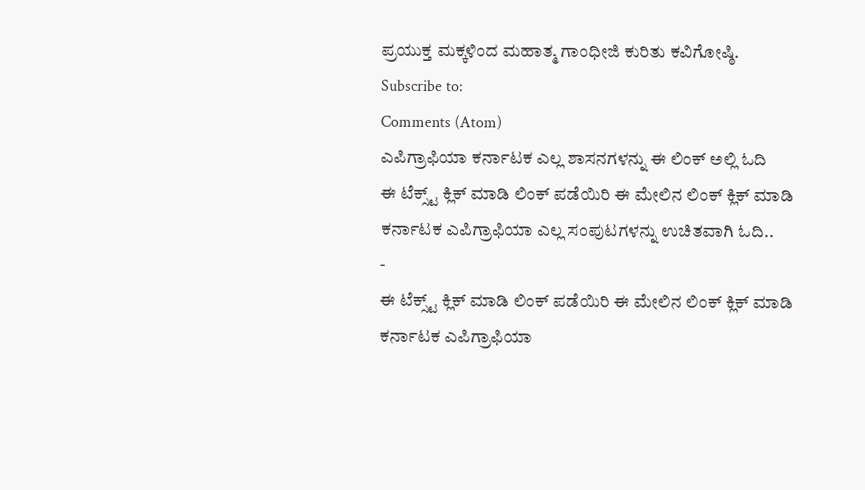ಪ್ರಯುಕ್ತ ಮಕ್ಕಳಿಂದ ಮಹಾತ್ಮ ಗಾಂಧೀಜಿ ಕುರಿತು ಕವಿಗೋಷ್ಠಿ.
Subscribe to:
Comments (Atom)
ಎಪಿಗ್ರಾಫಿಯಾ ಕರ್ನಾಟಕ ಎಲ್ಲ ಶಾಸನಗಳನ್ನು ಈ ಲಿಂಕ್ ಅಲ್ಲಿ ಓದಿ
ಈ ಟೆಕ್ಸ್ಟ್ ಕ್ಲಿಕ್ ಮಾಡಿ ಲಿಂಕ್ ಪಡೆಯಿರಿ ಈ ಮೇಲಿನ ಲಿಂಕ್ ಕ್ಲಿಕ್ ಮಾಡಿ ಕರ್ನಾಟಕ ಎಪಿಗ್ರಾಫಿಯಾ ಎಲ್ಲ ಸಂಪುಟಗಳನ್ನು ಉಚಿತವಾಗಿ ಓದಿ..
-
ಈ ಟೆಕ್ಸ್ಟ್ ಕ್ಲಿಕ್ ಮಾಡಿ ಲಿಂಕ್ ಪಡೆಯಿರಿ ಈ ಮೇಲಿನ ಲಿಂಕ್ ಕ್ಲಿಕ್ ಮಾಡಿ ಕರ್ನಾಟಕ ಎಪಿಗ್ರಾಫಿಯಾ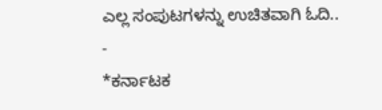ಎಲ್ಲ ಸಂಪುಟಗಳನ್ನು ಉಚಿತವಾಗಿ ಓದಿ..
-
*ಕರ್ನಾಟಕ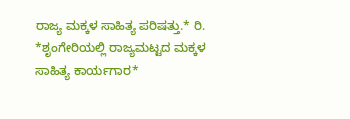ರಾಜ್ಯ ಮಕ್ಕಳ ಸಾಹಿತ್ಯ ಪರಿಷತ್ತು.* ರಿ. *ಶೃಂಗೇರಿಯಲ್ಲಿ ರಾಜ್ಯಮಟ್ಟದ ಮಕ್ಕಳ ಸಾಹಿತ್ಯ ಕಾರ್ಯಗಾರ*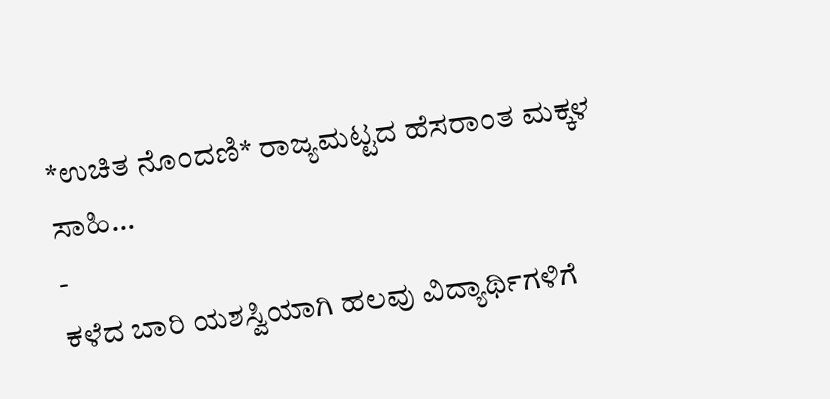*ಉಚಿತ ನೊಂದಣಿ* ರಾಜ್ಯಮಟ್ಟದ ಹೆಸರಾಂತ ಮಕ್ಕಳ ಸಾಹಿ...
-
ಕಳೆದ ಬಾರಿ ಯಶಸ್ವಿಯಾಗಿ ಹಲವು ವಿದ್ಯಾರ್ಥಿಗಳಿಗೆ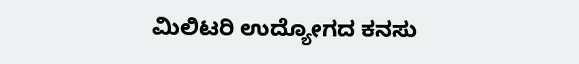ಮಿಲಿಟರಿ ಉದ್ಯೋಗದ ಕನಸು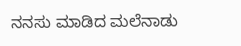ನನಸು ಮಾಡಿದ ಮಲೆನಾಡು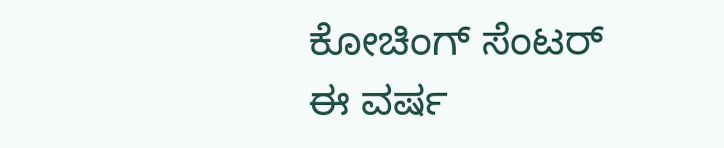ಕೋಚಿಂಗ್ ಸೆಂಟರ್ ಈ ವರ್ಷ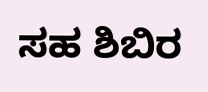ಸಹ ಶಿಬಿರ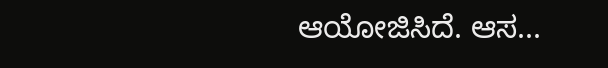ಆಯೋಜಿಸಿದೆ. ಆಸ...